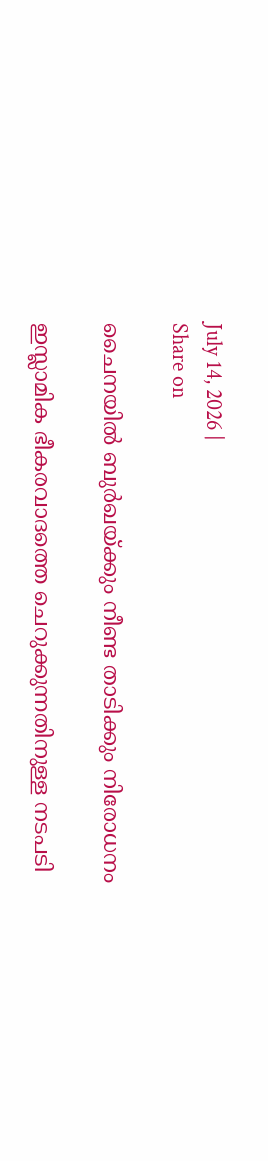July 14, 2026 |
Share on

ചൈനയില്‍ ബുര്‍ഖയ്ക്കും നീണ്ട താടിക്കും നിരോധനം

ഇസ്ലാമിക ഭീകരവാദത്തെ ചെറുക്കുന്നതിനുള്ള നടപടി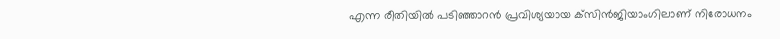എന്ന രീതിയില്‍ പടിഞ്ഞാറന്‍ പ്രവിശ്യയായ ക്‌സിന്‍ജിയാംഗിലാണ് നിരോധനം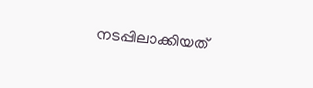നടപ്പിലാക്കിയത്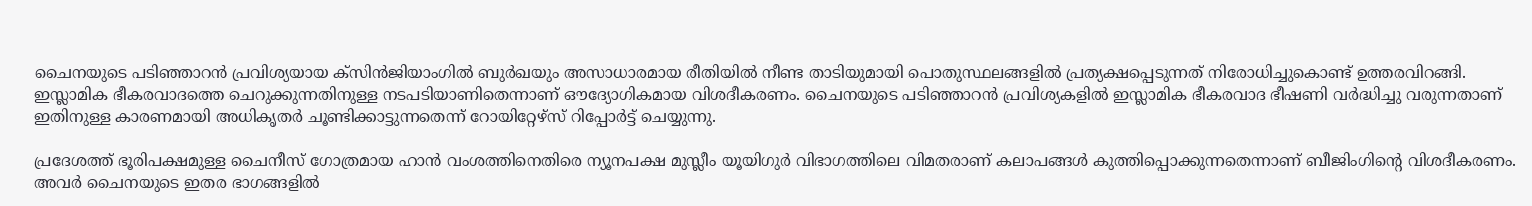ചൈനയുടെ പടിഞ്ഞാറന്‍ പ്രവിശ്യയായ ക്‌സിന്‍ജിയാംഗില്‍ ബുര്‍ഖയും അസാധാരമായ രീതിയില്‍ നീണ്ട താടിയുമായി പൊതുസ്ഥലങ്ങളില്‍ പ്രത്യക്ഷപ്പെടുന്നത് നിരോധിച്ചുകൊണ്ട് ഉത്തരവിറങ്ങി. ഇസ്ലാമിക ഭീകരവാദത്തെ ചെറുക്കുന്നതിനുള്ള നടപടിയാണിതെന്നാണ് ഔദ്യോഗികമായ വിശദീകരണം. ചൈനയുടെ പടിഞ്ഞാറന്‍ പ്രവിശ്യകളില്‍ ഇസ്ലാമിക ഭീകരവാദ ഭീഷണി വര്‍ദ്ധിച്ചു വരുന്നതാണ് ഇതിനുള്ള കാരണമായി അധികൃതര്‍ ചൂണ്ടിക്കാട്ടുന്നതെന്ന് റോയിറ്റേഴ്‌സ് റിപ്പോര്‍ട്ട് ചെയ്യുന്നു.

പ്രദേശത്ത് ഭൂരിപക്ഷമുള്ള ചൈനീസ് ഗോത്രമായ ഹാന്‍ വംശത്തിനെതിരെ ന്യൂനപക്ഷ മുസ്ലീം യൂയിഗുര്‍ വിഭാഗത്തിലെ വിമതരാണ് കലാപങ്ങള്‍ കുത്തിപ്പൊക്കുന്നതെന്നാണ് ബീജിംഗിന്റെ വിശദീകരണം. അവര്‍ ചൈനയുടെ ഇതര ഭാഗങ്ങളില്‍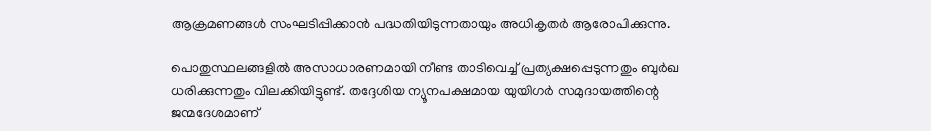ആക്രമണങ്ങള്‍ സംഘടിപ്പിക്കാന്‍ പദ്ധതിയിടുന്നതായും അധികൃതര്‍ ആരോപിക്കുന്നു.

പൊതുസ്ഥലങ്ങളില്‍ അസാധാരണമായി നീണ്ട താടിവെച്ച് പ്രത്യക്ഷപ്പെടുന്നതും ബുര്‍ഖ ധരിക്കുന്നതും വിലക്കിയിട്ടുണ്ട്. തദ്ദേശിയ ന്യൂനപക്ഷമായ യുയിഗര്‍ സമുദായത്തിന്റെ ജന്മദേശമാണ്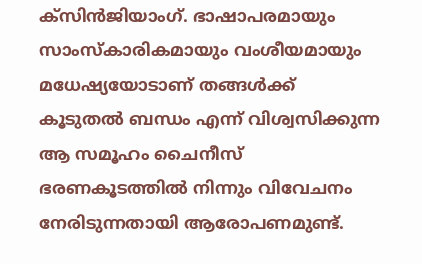ക്‌സിന്‍ജിയാംഗ്. ഭാഷാപരമായും സാംസ്‌കാരികമായും വംശീയമായും മധേഷ്യയോടാണ് തങ്ങള്‍ക്ക് കൂടുതല്‍ ബന്ധം എന്ന് വിശ്വസിക്കുന്ന ആ സമൂഹം ചൈനീസ് ഭരണകൂടത്തില്‍ നിന്നും വിവേചനം നേരിടുന്നതായി ആരോപണമുണ്ട്.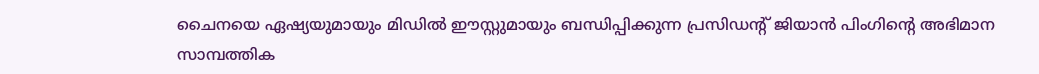ചൈനയെ ഏഷ്യയുമായും മിഡില്‍ ഈസ്റ്റുമായും ബന്ധിപ്പിക്കുന്ന പ്രസിഡന്റ് ജിയാന്‍ പിംഗിന്റെ അഭിമാന സാമ്പത്തിക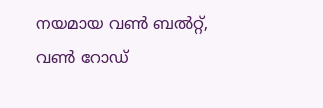നയമായ വണ്‍ ബല്‍റ്റ്, വണ്‍ റോഡ്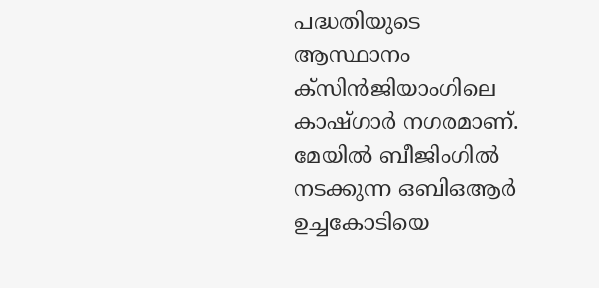പദ്ധതിയുടെ ആസ്ഥാനം ക്‌സിന്‍ജിയാംഗിലെ കാഷ്ഗാര്‍ നഗരമാണ്. മേയില്‍ ബീജിംഗില്‍ നടക്കുന്ന ഒബിഒആര്‍ ഉച്ചകോടിയെ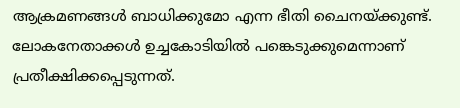ആക്രമണങ്ങള്‍ ബാധിക്കുമോ എന്ന ഭീതി ചൈനയ്ക്കുണ്ട്. ലോകനേതാക്കള്‍ ഉച്ചകോടിയില്‍ പങ്കെടുക്കുമെന്നാണ് പ്രതീക്ഷിക്കപ്പെടുന്നത്.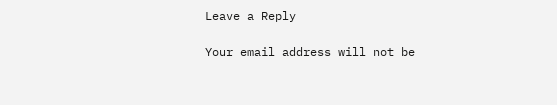Leave a Reply

Your email address will not be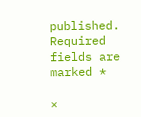published. Required fields are marked *

×